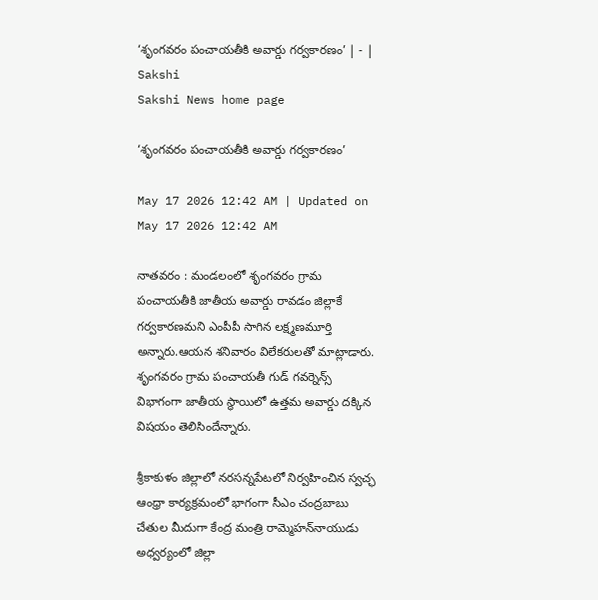‘శృంగవరం పంచాయతీకి అవార్డు గర్వకారణం’ | - | Sakshi
Sakshi News home page

‘శృంగవరం పంచాయతీకి అవార్డు గర్వకారణం’

May 17 2026 12:42 AM | Updated on May 17 2026 12:42 AM

నాతవరం : మండలంలో శృంగవరం గ్రామ పంచాయతీకి జాతీయ అవార్డు రావడం జిల్లాకే గర్వకారణమని ఎంపీపీ సాగిన లక్ష్మణమూర్తి అన్నారు.ఆయన శనివారం విలేకరులతో మాట్లాడారు. శృంగవరం గ్రామ పంచాయతీ గుడ్‌ గవర్నెన్స్‌ విభాగంగా జాతీయ స్థాయిలో ఉత్తమ అవార్డు దక్కిన విషయం తెలిసిందేన్నారు.

శ్రీకాకుళం జిల్లాలో నరసన్నపేటలో నిర్వహించిన స్వచ్ఛ ఆంధ్రా కార్యక్రమంలో భాగంగా సీఎం చంద్రబాబు చేతుల మీదుగా కేంద్ర మంత్రి రామ్మెహన్‌నాయుడు అధ్వర్యంలో జిల్లా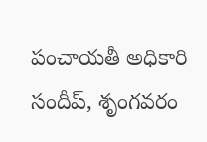పంచాయతీ అధికారి సందీప్‌, శృంగవరం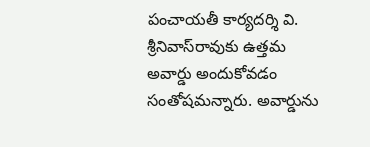పంచాయతీ కార్యదర్శి వి. శ్రీనివాస్‌రావుకు ఉత్తమ అవార్డు అందుకోవడం సంతోషమన్నారు. అవార్డును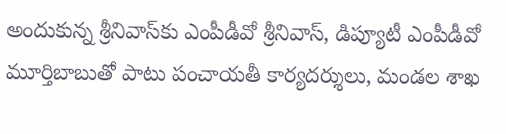అందుకున్న శ్రీనివాస్‌కు ఎంపీడీవో శ్రీనివాస్‌, డిప్యూటీ ఎంపీడీవో మూర్తిబాబుతో పాటు పంచాయతీ కార్యదర్శులు, మండల శాఖ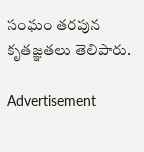సంఘం తరపున కృతజ్ఞతలు తెలిపారు.

Advertisement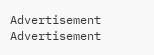Advertisement
Advertisement